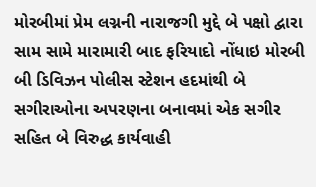મોરબીમાં પ્રેમ લગ્નની નારાજગી મુદ્દે બે પક્ષો દ્વારા સામ સામે મારામારી બાદ ફરિયાદો નોંધાઇ મોરબી બી ડિવિઝન પોલીસ સ્ટેશન હદમાંથી બે સગીરાઓના અપરણના બનાવમાં એક સગીર સહિત બે વિરુદ્ધ કાર્યવાહી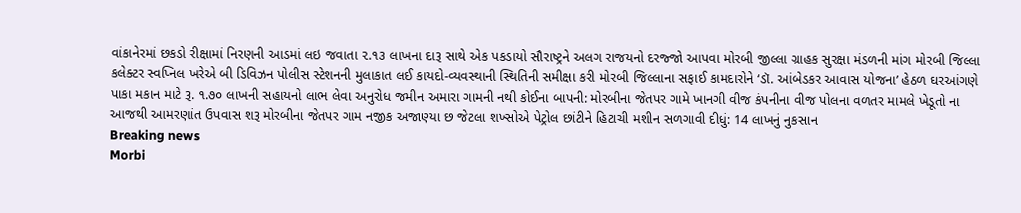વાંકાનેરમાં છકડો રીક્ષામાં નિરણની આડમાં લઇ જવાતા ૨.૧૩ લાખના દારૂ સાથે એક પકડાયો સૌરાષ્ટ્રને અલગ રાજયનો દરજ્જો આપવા મોરબી જીલ્લા ગ્રાહક સુરક્ષા મંડળની માંગ મોરબી જિલ્લા કલેક્ટર સ્વપ્નિલ ખરેએ બી ડિવિઝન પોલીસ સ્ટેશનની મુલાકાત લઈ કાયદો-વ્યવસ્થાની સ્થિતિની સમીક્ષા કરી મોરબી જિલ્લાના સફાઈ કામદારોને ‘ડૉ. આંબેડકર આવાસ યોજના’ હેઠળ ઘરઆંગણે પાકા મકાન માટે રૂ. ૧.૭૦ લાખની સહાયનો લાભ લેવા અનુરોધ જમીન અમારા ગામની નથી કોઈના બાપની: મોરબીના જેતપર ગામે ખાનગી વીજ કંપનીના વીજ પોલના વળતર મામલે ખેડૂતો ના આજથી આમરણાંત ઉપવાસ શરૂ મોરબીના જેતપર ગામ નજીક અજાણ્યા છ જેટલા શખ્સોએ પેટ્રોલ છાંટીને હિટાચી મશીન સળગાવી દીધું: 14 લાખનું નુકસાન
Breaking news
Morbi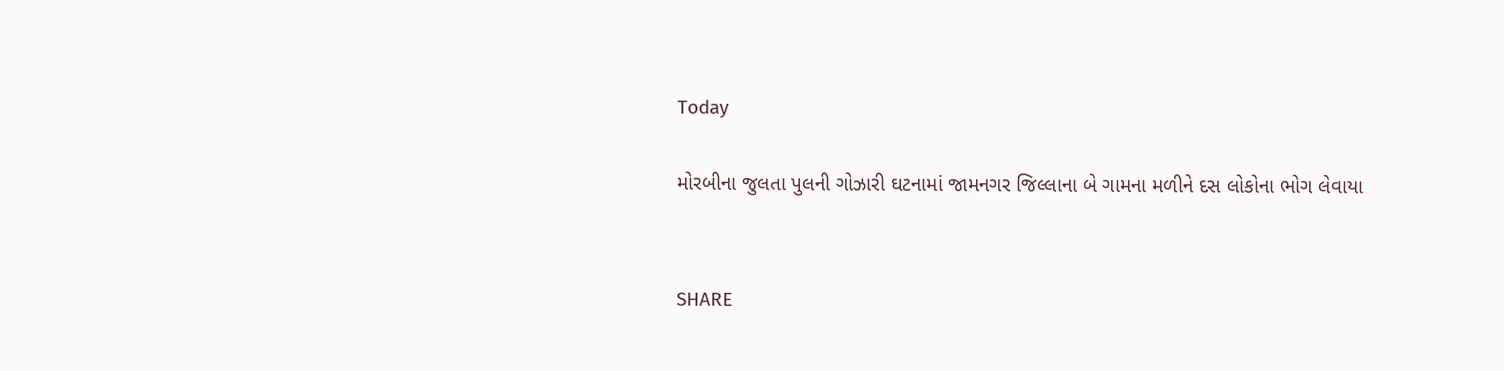Today

મોરબીના જુલતા પુલની ગોઝારી ઘટનામાં જામનગર જિલ્લાના બે ગામના મળીને દસ લોકોના ભોગ લેવાયા


SHARE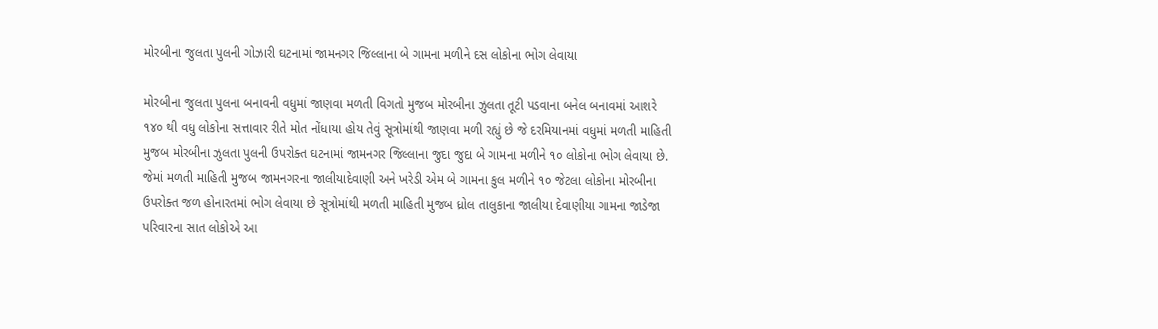મોરબીના જુલતા પુલની ગોઝારી ઘટનામાં જામનગર જિલ્લાના બે ગામના મળીને દસ લોકોના ભોગ લેવાયા

મોરબીના જુલતા પુલના બનાવની વધુમાં જાણવા મળતી વિગતો મુજબ મોરબીના ઝુલતા તૂટી પડવાના બનેલ બનાવમાં આશરે ૧૪૦ થી વધુ લોકોના સત્તાવાર રીતે મોત નોંધાયા હોય તેવું સૂત્રોમાંથી જાણવા મળી રહ્યું છે જે દરમિયાનમાં વધુમાં મળતી માહિતી મુજબ મોરબીના ઝુલતા પુલની ઉપરોક્ત ઘટનામાં જામનગર જિલ્લાના જુદા જુદા બે ગામના મળીને ૧૦ લોકોના ભોગ લેવાયા છે. જેમાં મળતી માહિતી મુજબ જામનગરના જાલીયાદેવાણી અને ખરેડી એમ બે ગામના કુલ મળીને ૧૦ જેટલા લોકોના મોરબીના ઉપરોક્ત જળ હોનારતમાં ભોગ લેવાયા છે સૂત્રોમાંથી મળતી માહિતી મુજબ ધ્રોલ તાલુકાના જાલીયા દેવાણીયા ગામના જાડેજા પરિવારના સાત લોકોએ આ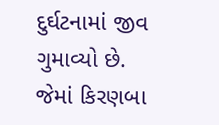દુર્ઘટનામાં જીવ ગુમાવ્યો છે. જેમાં કિરણબા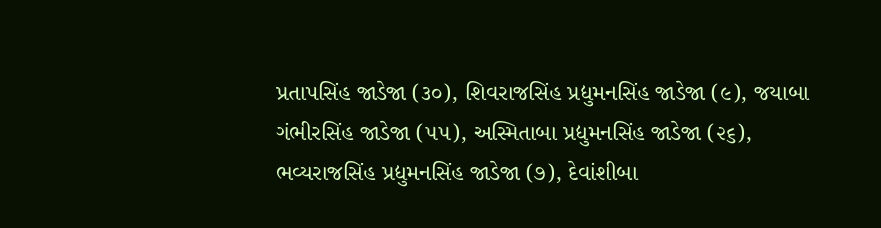પ્રતાપસિંહ જાડેજા (૩૦), શિવરાજસિંહ પ્રદ્યુમનસિંહ જાડેજા (૯), જયાબા ગંભીરસિંહ જાડેજા (૫૫), અસ્મિતાબા પ્રદ્યુમનસિંહ જાડેજા (૨૬), ભવ્યરાજસિંહ પ્રદ્યુમનસિંહ જાડેજા (૭), દેવાંશીબા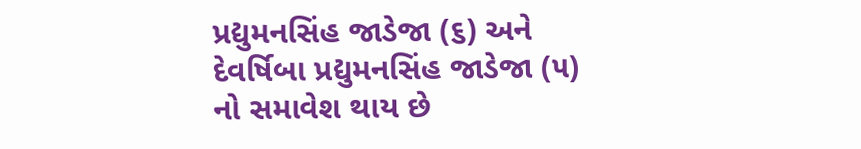પ્રદ્યુમનસિંહ જાડેજા (૬) અને દેવર્ષિબા પ્રદ્યુમનસિંહ જાડેજા (૫) નો સમાવેશ થાય છે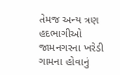તેમજ અન્ય ત્રણ હદભાગીઓ જામનગરના ખરેડી ગામના હોવાનું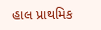હાલ પ્રાથમિક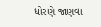ધોરણે જાણવા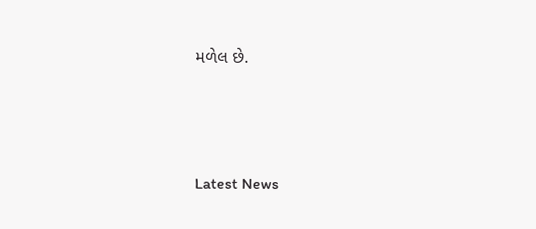મળેલ છે.






Latest News